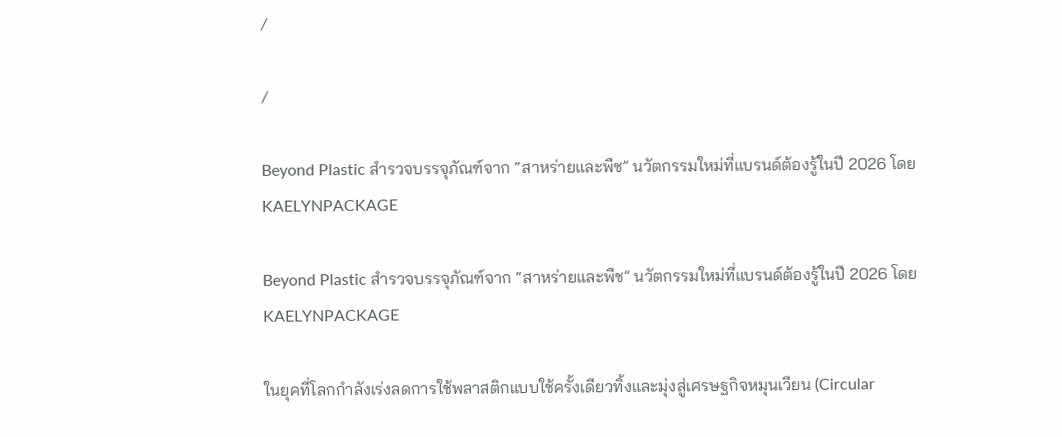/

/

Beyond Plastic สำรวจบรรจุภัณฑ์จาก “สาหร่ายและพืช” นวัตกรรมใหม่ที่แบรนด์ต้องรู้ในปี 2026 โดย KAELYNPACKAGE

Beyond Plastic สำรวจบรรจุภัณฑ์จาก “สาหร่ายและพืช” นวัตกรรมใหม่ที่แบรนด์ต้องรู้ในปี 2026 โดย KAELYNPACKAGE

ในยุคที่โลกกำลังเร่งลดการใช้พลาสติกแบบใช้ครั้งเดียวทิ้งและมุ่งสู่เศรษฐกิจหมุนเวียน (Circular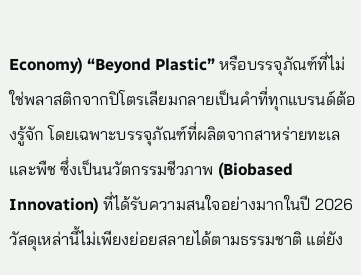Economy) “Beyond Plastic” หรือบรรจุภัณฑ์ที่ไม่ใช่พลาสติกจากปิโตรเลียมกลายเป็นคำที่ทุกแบรนด์ต้องรู้จัก โดยเฉพาะบรรจุภัณฑ์ที่ผลิตจากสาหร่ายทะเลและพืช ซึ่งเป็นนวัตกรรมชีวภาพ (Biobased Innovation) ที่ได้รับความสนใจอย่างมากในปี 2026 วัสดุเหล่านี้ไม่เพียงย่อยสลายได้ตามธรรมชาติ แต่ยัง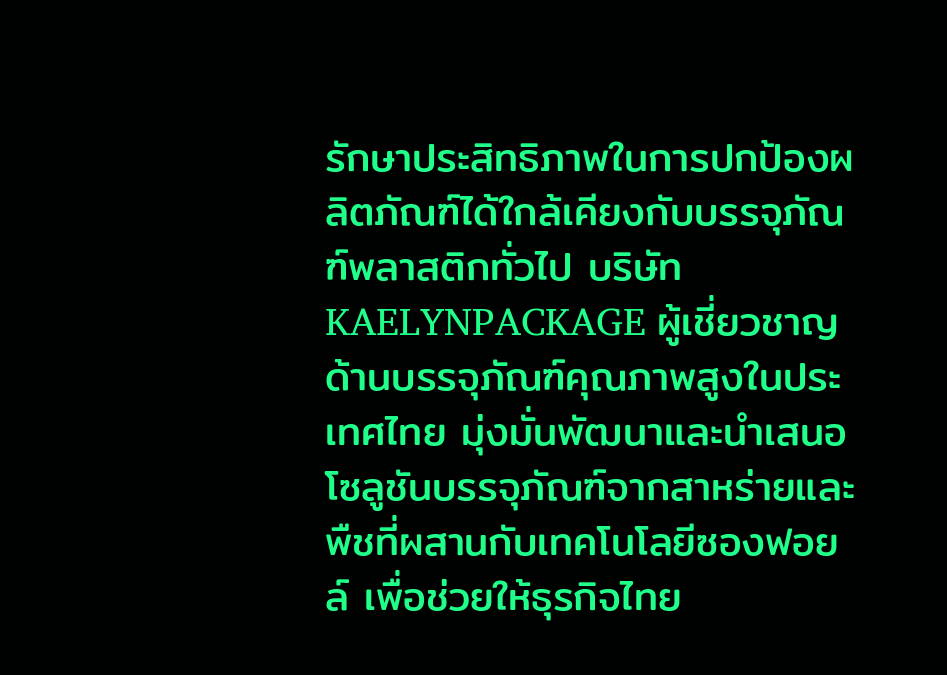รักษาประสิทธิภาพในการปกป้องผลิตภัณฑ์ได้ใกล้เคียงกับบรรจุภัณฑ์พลาสติกทั่วไป บริษัท KAELYNPACKAGE ผู้เชี่ยวชาญด้านบรรจุภัณฑ์คุณภาพสูงในประเทศไทย มุ่งมั่นพัฒนาและนำเสนอโซลูชันบรรจุภัณฑ์จากสาหร่ายและพืชที่ผสานกับเทคโนโลยีซองฟอยล์ เพื่อช่วยให้ธุรกิจไทย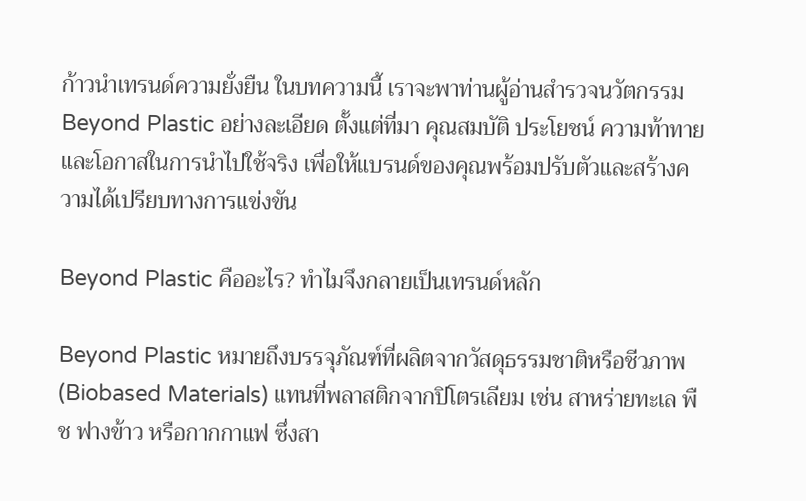ก้าวนำเทรนด์ความยั่งยืน ในบทความนี้ เราจะพาท่านผู้อ่านสำรวจนวัตกรรม Beyond Plastic อย่างละเอียด ตั้งแต่ที่มา คุณสมบัติ ประโยชน์ ความท้าทาย และโอกาสในการนำไปใช้จริง เพื่อให้แบรนด์ของคุณพร้อมปรับตัวและสร้างความได้เปรียบทางการแข่งขัน

Beyond Plastic คืออะไร? ทำไมจึงกลายเป็นเทรนด์หลัก

Beyond Plastic หมายถึงบรรจุภัณฑ์ที่ผลิตจากวัสดุธรรมชาติหรือชีวภาพ (Biobased Materials) แทนที่พลาสติกจากปิโตรเลียม เช่น สาหร่ายทะเล พืช ฟางข้าว หรือกากกาแฟ ซึ่งสา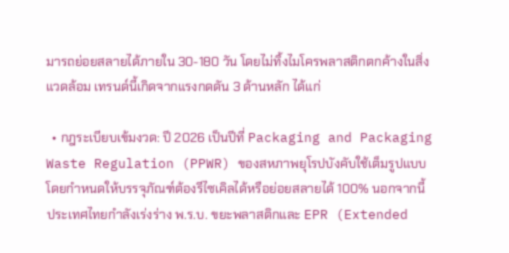มารถย่อยสลายได้ภายใน 30-180 วัน โดยไม่ทิ้งไมโครพลาสติกตกค้างในสิ่งแวดล้อม เทรนด์นี้เกิดจากแรงกดดัน 3 ด้านหลัก ได้แก่

  • กฎระเบียบเข้มงวด: ปี 2026 เป็นปีที่ Packaging and Packaging Waste Regulation (PPWR) ของสหภาพยุโรปบังคับใช้เต็มรูปแบบ โดยกำหนดให้บรรจุภัณฑ์ต้องรีไซเคิลได้หรือย่อยสลายได้ 100% นอกจากนี้ ประเทศไทยกำลังเร่งร่าง พ.ร.บ. ขยะพลาสติกและ EPR (Extended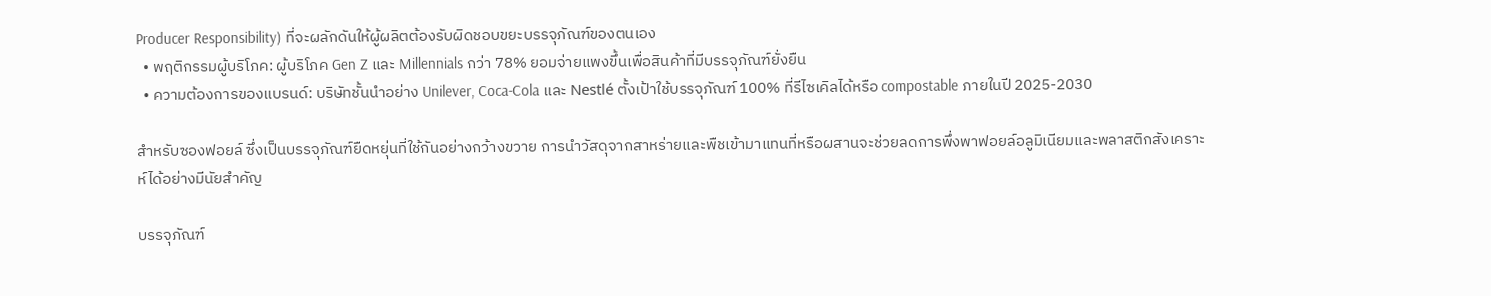Producer Responsibility) ที่จะผลักดันให้ผู้ผลิตต้องรับผิดชอบขยะบรรจุภัณฑ์ของตนเอง
  • พฤติกรรมผู้บริโภค: ผู้บริโภค Gen Z และ Millennials กว่า 78% ยอมจ่ายแพงขึ้นเพื่อสินค้าที่มีบรรจุภัณฑ์ยั่งยืน
  • ความต้องการของแบรนด์: บริษัทชั้นนำอย่าง Unilever, Coca-Cola และ Nestlé ตั้งเป้าใช้บรรจุภัณฑ์ 100% ที่รีไซเคิลได้หรือ compostable ภายในปี 2025-2030

สำหรับซองฟอยล์ ซึ่งเป็นบรรจุภัณฑ์ยืดหยุ่นที่ใช้กันอย่างกว้างขวาย การนำวัสดุจากสาหร่ายและพืชเข้ามาแทนที่หรือผสานจะช่วยลดการพึ่งพาฟอยล์อลูมิเนียมและพลาสติกสังเคราะห์ได้อย่างมีนัยสำคัญ

บรรจุภัณฑ์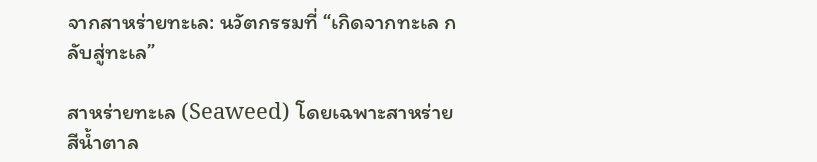จากสาหร่ายทะเล: นวัตกรรมที่ “เกิดจากทะเล กลับสู่ทะเล”

สาหร่ายทะเล (Seaweed) โดยเฉพาะสาหร่ายสีน้ำตาล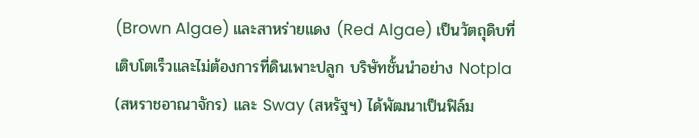(Brown Algae) และสาหร่ายแดง (Red Algae) เป็นวัตถุดิบที่เติบโตเร็วและไม่ต้องการที่ดินเพาะปลูก บริษัทชั้นนำอย่าง Notpla (สหราชอาณาจักร) และ Sway (สหรัฐฯ) ได้พัฒนาเป็นฟิล์ม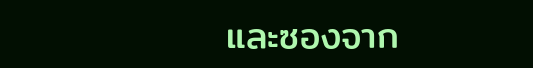และซองจาก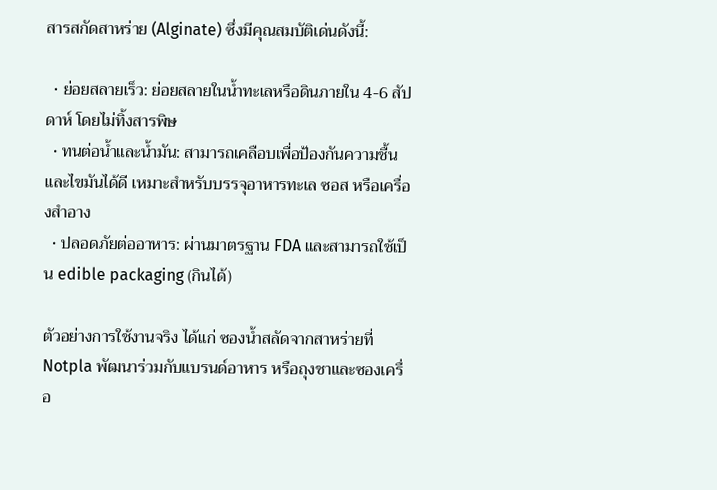สารสกัดสาหร่าย (Alginate) ซึ่งมีคุณสมบัติเด่นดังนี้:

  • ย่อยสลายเร็ว: ย่อยสลายในน้ำทะเลหรือดินภายใน 4-6 สัปดาห์ โดยไม่ทิ้งสารพิษ
  • ทนต่อน้ำและน้ำมัน: สามารถเคลือบเพื่อป้องกันความชื้นและไขมันได้ดี เหมาะสำหรับบรรจุอาหารทะเล ซอส หรือเครื่องสำอาง
  • ปลอดภัยต่ออาหาร: ผ่านมาตรฐาน FDA และสามารถใช้เป็น edible packaging (กินได้)

ตัวอย่างการใช้งานจริง ได้แก่ ซองน้ำสลัดจากสาหร่ายที่ Notpla พัฒนาร่วมกับแบรนด์อาหาร หรือถุงชาและซองเครื่อ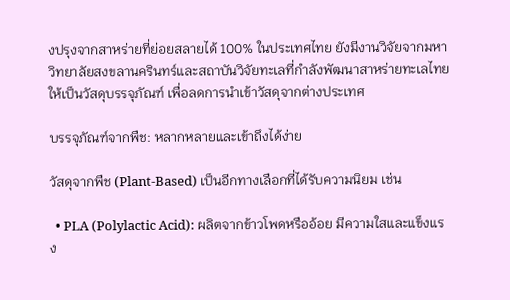งปรุงจากสาหร่ายที่ย่อยสลายได้ 100% ในประเทศไทย ยังมีงานวิจัยจากมหาวิทยาลัยสงขลานครินทร์และสถาบันวิจัยทะเลที่กำลังพัฒนาสาหร่ายทะเลไทยให้เป็นวัสดุบรรจุภัณฑ์ เพื่อลดการนำเข้าวัสดุจากต่างประเทศ

บรรจุภัณฑ์จากพืช: หลากหลายและเข้าถึงได้ง่าย

วัสดุจากพืช (Plant-Based) เป็นอีกทางเลือกที่ได้รับความนิยม เช่น

  • PLA (Polylactic Acid): ผลิตจากข้าวโพดหรืออ้อย มีความใสและแข็งแรง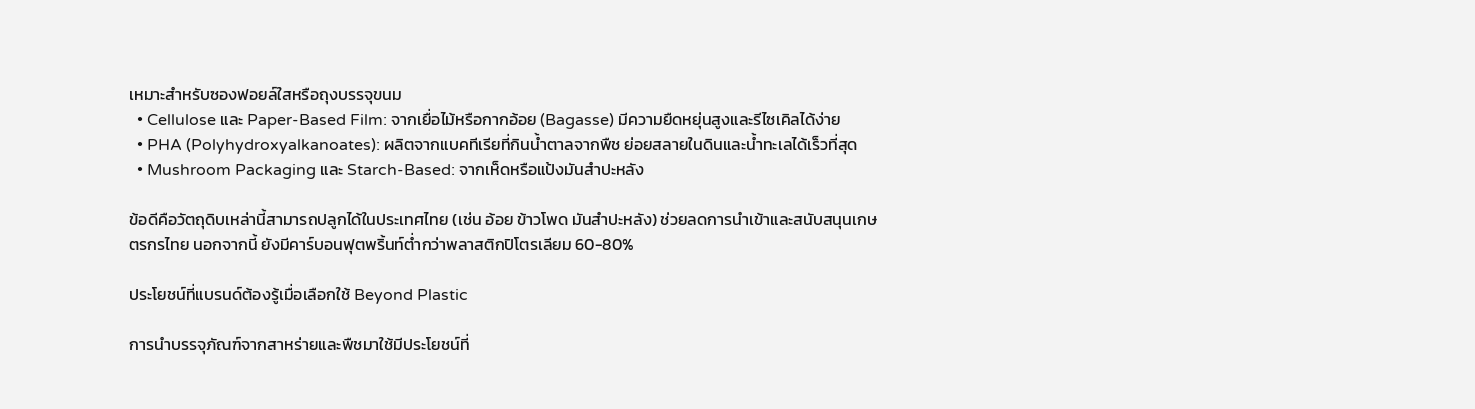เหมาะสำหรับซองฟอยล์ใสหรือถุงบรรจุขนม
  • Cellulose และ Paper-Based Film: จากเยื่อไม้หรือกากอ้อย (Bagasse) มีความยืดหยุ่นสูงและรีไซเคิลได้ง่าย
  • PHA (Polyhydroxyalkanoates): ผลิตจากแบคทีเรียที่กินน้ำตาลจากพืช ย่อยสลายในดินและน้ำทะเลได้เร็วที่สุด
  • Mushroom Packaging และ Starch-Based: จากเห็ดหรือแป้งมันสำปะหลัง

ข้อดีคือวัตถุดิบเหล่านี้สามารถปลูกได้ในประเทศไทย (เช่น อ้อย ข้าวโพด มันสำปะหลัง) ช่วยลดการนำเข้าและสนับสนุนเกษตรกรไทย นอกจากนี้ ยังมีคาร์บอนฟุตพริ้นท์ต่ำกว่าพลาสติกปิโตรเลียม 60-80%

ประโยชน์ที่แบรนด์ต้องรู้เมื่อเลือกใช้ Beyond Plastic

การนำบรรจุภัณฑ์จากสาหร่ายและพืชมาใช้มีประโยชน์ที่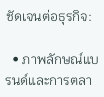ชัดเจนต่อธุรกิจ:

  • ภาพลักษณ์แบรนด์และการตลา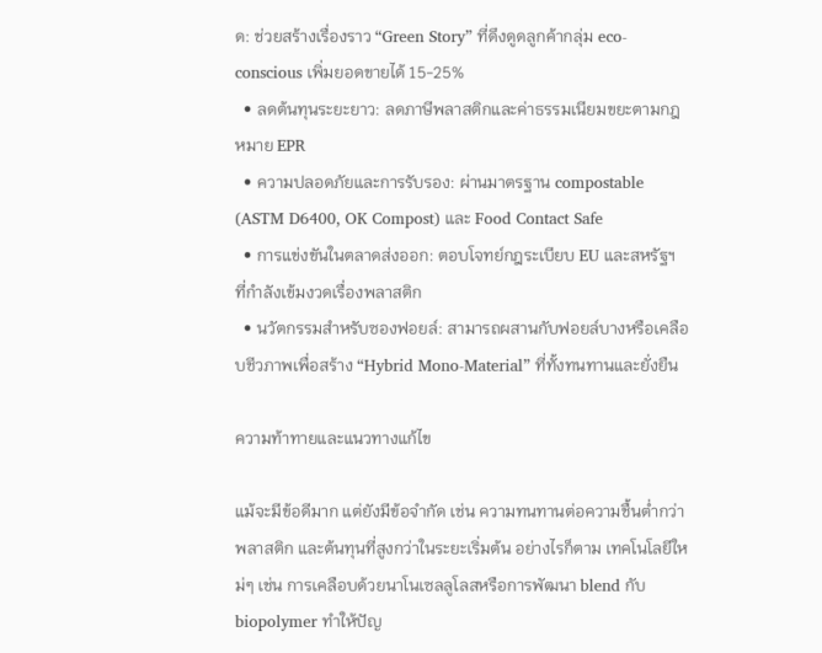ด: ช่วยสร้างเรื่องราว “Green Story” ที่ดึงดูดลูกค้ากลุ่ม eco-conscious เพิ่มยอดขายได้ 15-25%
  • ลดต้นทุนระยะยาว: ลดภาษีพลาสติกและค่าธรรมเนียมขยะตามกฎหมาย EPR
  • ความปลอดภัยและการรับรอง: ผ่านมาตรฐาน compostable (ASTM D6400, OK Compost) และ Food Contact Safe
  • การแข่งขันในตลาดส่งออก: ตอบโจทย์กฎระเบียบ EU และสหรัฐฯ ที่กำลังเข้มงวดเรื่องพลาสติก
  • นวัตกรรมสำหรับซองฟอยล์: สามารถผสานกับฟอยล์บางหรือเคลือบชีวภาพเพื่อสร้าง “Hybrid Mono-Material” ที่ทั้งทนทานและยั่งยืน

ความท้าทายและแนวทางแก้ไข

แม้จะมีข้อดีมาก แต่ยังมีข้อจำกัด เช่น ความทนทานต่อความชื้นต่ำกว่า พลาสติก และต้นทุนที่สูงกว่าในระยะเริ่มต้น อย่างไรก็ตาม เทคโนโลยีใหม่ๆ เช่น การเคลือบด้วยนาโนเซลลูโลสหรือการพัฒนา blend กับ biopolymer ทำให้ปัญ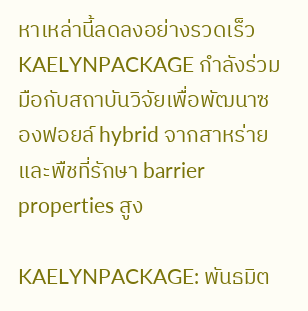หาเหล่านี้ลดลงอย่างรวดเร็ว KAELYNPACKAGE กำลังร่วมมือกับสถาบันวิจัยเพื่อพัฒนาซองฟอยล์ hybrid จากสาหร่ายและพืชที่รักษา barrier properties สูง

KAELYNPACKAGE: พันธมิต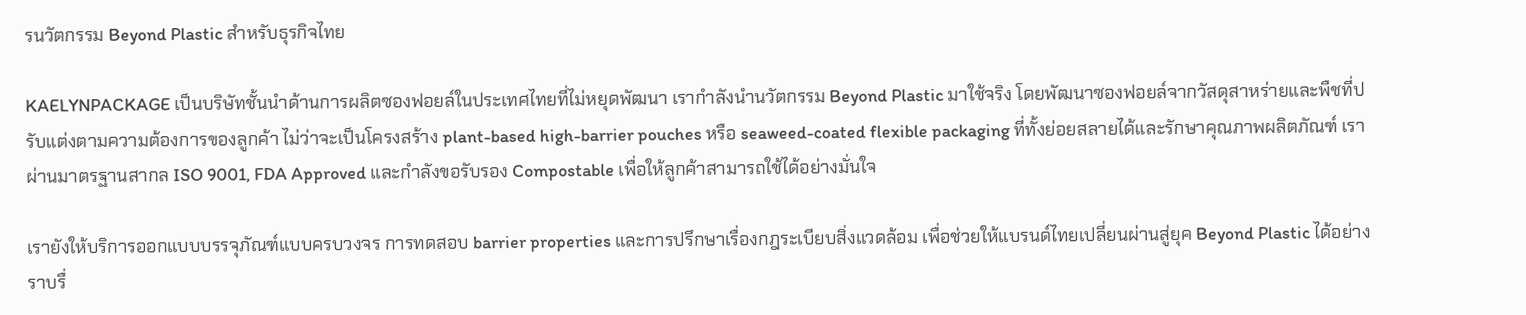รนวัตกรรม Beyond Plastic สำหรับธุรกิจไทย

KAELYNPACKAGE เป็นบริษัทชั้นนำด้านการผลิตซองฟอยล์ในประเทศไทยที่ไม่หยุดพัฒนา เรากำลังนำนวัตกรรม Beyond Plastic มาใช้จริง โดยพัฒนาซองฟอยล์จากวัสดุสาหร่ายและพืชที่ปรับแต่งตามความต้องการของลูกค้า ไม่ว่าจะเป็นโครงสร้าง plant-based high-barrier pouches หรือ seaweed-coated flexible packaging ที่ทั้งย่อยสลายได้และรักษาคุณภาพผลิตภัณฑ์ เราผ่านมาตรฐานสากล ISO 9001, FDA Approved และกำลังขอรับรอง Compostable เพื่อให้ลูกค้าสามารถใช้ได้อย่างมั่นใจ

เรายังให้บริการออกแบบบรรจุภัณฑ์แบบครบวงจร การทดสอบ barrier properties และการปรึกษาเรื่องกฎระเบียบสิ่งแวดล้อม เพื่อช่วยให้แบรนด์ไทยเปลี่ยนผ่านสู่ยุค Beyond Plastic ได้อย่างราบรื่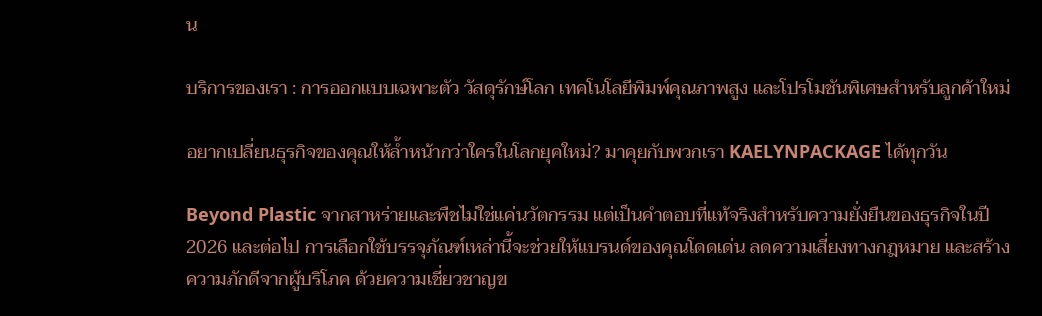น

บริการของเรา : การออกแบบเฉพาะตัว วัสดุรักษ์โลก เทคโนโลยีพิมพ์คุณภาพสูง และโปรโมชันพิเศษสำหรับลูกค้าใหม่

อยากเปลี่ยนธุรกิจของคุณให้ล้ำหน้ากว่าใครในโลกยุคใหม่? มาคุยกับพวกเรา KAELYNPACKAGE ได้ทุกวัน

Beyond Plastic จากสาหร่ายและพืชไม่ใช่แค่นวัตกรรม แต่เป็นคำตอบที่แท้จริงสำหรับความยั่งยืนของธุรกิจในปี 2026 และต่อไป การเลือกใช้บรรจุภัณฑ์เหล่านี้จะช่วยให้แบรนด์ของคุณโดดเด่น ลดความเสี่ยงทางกฎหมาย และสร้างความภักดีจากผู้บริโภค ด้วยความเชี่ยวชาญข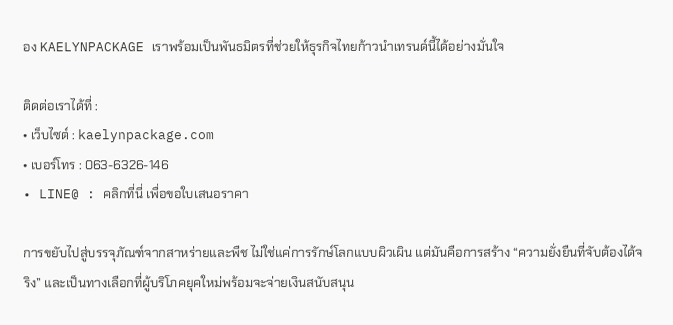อง KAELYNPACKAGE เราพร้อมเป็นพันธมิตรที่ช่วยให้ธุรกิจไทยก้าวนำเทรนด์นี้ได้อย่างมั่นใจ

ติดต่อเราได้ที่ :
• เว็บไซต์ : kaelynpackage.com
• เบอร์โทร : 063-6326-146
• LINE@ : คลิกที่นี่ เพื่อขอใบเสนอราคา

การขยับไปสู่บรรจุภัณฑ์จากสาหร่ายและพืช ไม่ใช่แค่การรักษ์โลกแบบผิวเผิน แต่มันคือการสร้าง “ความยั่งยืนที่จับต้องได้จริง” และเป็นทางเลือกที่ผู้บริโภคยุคใหม่พร้อมจะจ่ายเงินสนับสนุน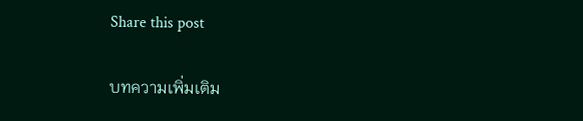Share this post

บทความเพิ่มเติม